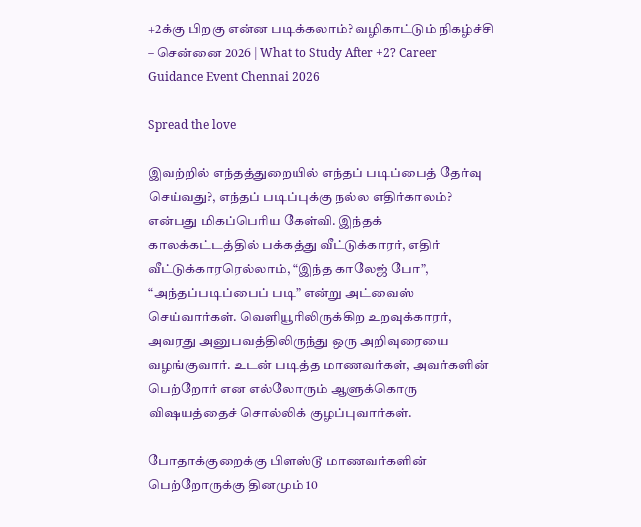+2க்கு பிறகு என்ன படிக்கலாம்? வழிகாட்டும் நிகழ்ச்சி – சென்னை 2026 | What to Study After +2? Career Guidance Event Chennai 2026

Spread the love

இவற்றில் எந்தத்துறையில் எந்தப் படிப்பைத் தேர்வு செய்வது?, எந்தப் படிப்புக்கு நல்ல எதிர்காலம்? என்பது மிகப்பெரிய கேள்வி. இந்தக் காலக்கட்டத்தில் பக்கத்து வீட்டுக்காரர், எதிர் வீட்டுக்காரரெல்லாம், “இந்த காலேஜ் போ”, “அந்தப்படிப்பைப் படி” என்று அட்வைஸ் செய்வார்கள். வெளியூரிலிருக்கிற உறவுக்காரர், அவரது அனுபவத்திலிருந்து ஒரு அறிவுரையை வழங்குவார். உடன் படித்த மாணவர்கள், அவர்களின் பெற்றோர் என எல்லோரும் ஆளுக்கொரு விஷயத்தைச் சொல்லிக் குழப்புவார்கள்.

போதாக்குறைக்கு பிளஸ்டூ மாணவர்களின் பெற்றோருக்கு தினமும் 10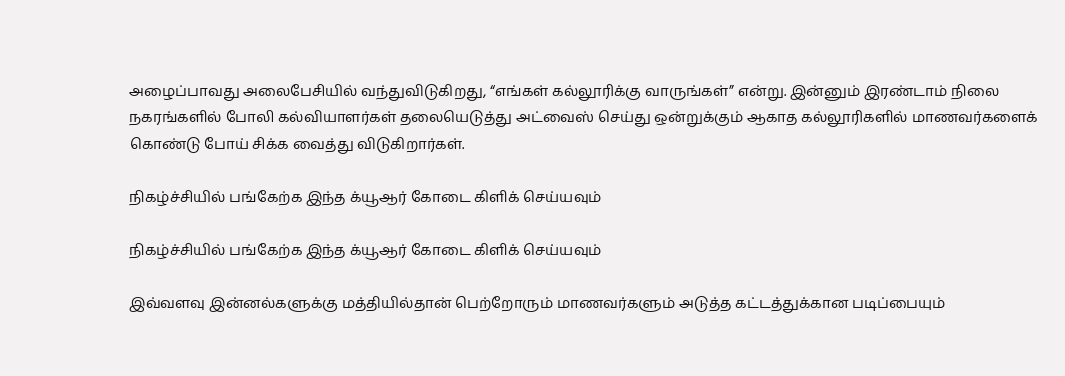அழைப்பாவது அலைபேசியில் வந்துவிடுகிறது, “எங்கள் கல்லூரிக்கு வாருங்கள்” என்று. இன்னும் இரண்டாம் நிலை நகரங்களில் போலி கல்வியாளர்கள் தலையெடுத்து அட்வைஸ் செய்து ஒன்றுக்கும் ஆகாத கல்லூரிகளில் மாணவர்களைக் கொண்டு போய் சிக்க வைத்து விடுகிறார்கள்.

நிகழ்ச்சியில் பங்கேற்க இந்த க்யூஆர் கோடை கிளிக் செய்யவும்

நிகழ்ச்சியில் பங்கேற்க இந்த க்யூஆர் கோடை கிளிக் செய்யவும்

இவ்வளவு இன்னல்களுக்கு மத்தியில்தான் பெற்றோரும் மாணவர்களும் அடுத்த கட்டத்துக்கான படிப்பையும்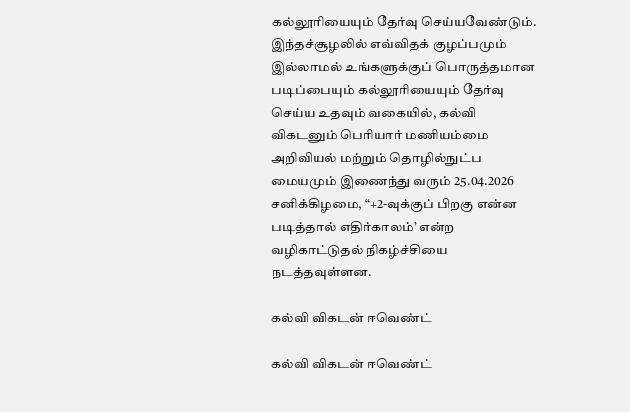கல்லூரியையும் தேர்வு செய்யவேண்டும். இந்தச்சூழலில் எவ்விதக் குழப்பமும் இல்லாமல் உங்களுக்குப் பொருத்தமான படிப்பையும் கல்லூரியையும் தேர்வு செய்ய உதவும் வகையில், கல்வி விகடனும் பெரியார் மணியம்மை அறிவியல் மற்றும் தொழில்நுட்ப மையமும் இணைந்து வரும் 25.04.2026 சனிக்கிழமை, “+2-வுக்குப் பிறகு என்ன படித்தால் எதிர்காலம்’ என்ற வழிகாட்டுதல் நிகழ்ச்சியை நடத்தவுள்ளன.

கல்வி விகடன் ஈவெண்ட்

கல்வி விகடன் ஈவெண்ட்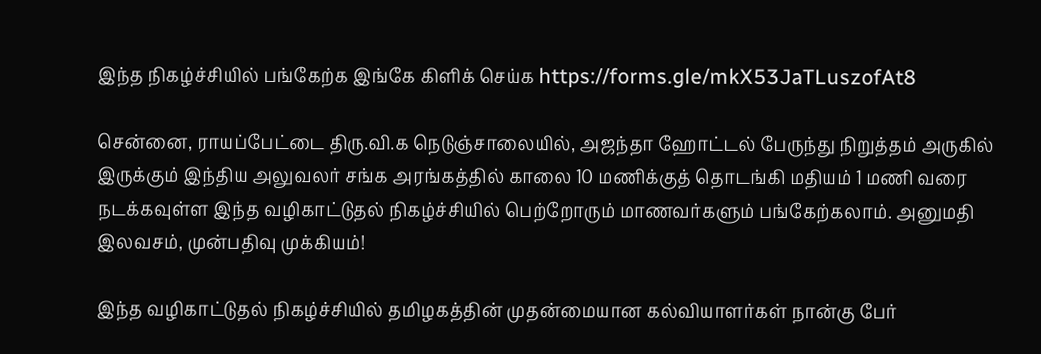இந்த நிகழ்ச்சியில் பங்கேற்க இங்கே கிளிக் செய்க https://forms.gle/mkX53JaTLuszofAt8

சென்னை, ராயப்பேட்டை திரு.வி.க நெடுஞ்சாலையில், அஜந்தா ஹோட்டல் பேருந்து நிறுத்தம் அருகில் இருக்கும் இந்திய அலுவலர் சங்க அரங்கத்தில் காலை 10 மணிக்குத் தொடங்கி மதியம் 1 மணி வரை நடக்கவுள்ள இந்த வழிகாட்டுதல் நிகழ்ச்சியில் பெற்றோரும் மாணவர்களும் பங்கேற்கலாம். அனுமதி இலவசம், முன்பதிவு முக்கியம்!

இந்த வழிகாட்டுதல் நிகழ்ச்சியில் தமிழகத்தின் முதன்மையான கல்வியாளர்கள் நான்கு பேர்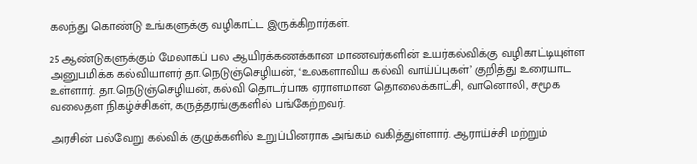கலந்து கொண்டு உங்களுக்கு வழிகாட்ட இருக்கிறார்கள்.

25 ஆண்டுகளுக்கும் மேலாகப் பல ஆயிரக்கணக்கான மாணவர்களின் உயர்கல்விக்கு வழிகாட்டியுள்ள அனுபமிக்க கல்வியாளர் தா.நெடுஞ்செழியன், ‘உலகளாவிய கல்வி வாய்ப்புகள்’ குறித்து உரையாட உள்ளார். தா.நெடுஞ்செழியன், கல்வி தொடர்பாக ஏராளமான தொலைக்காட்சி, வானொலி, சமூக வலைதள நிகழ்ச்சிகள், கருத்தரங்குகளில் பங்கேற்றவர்.

அரசின் பல்வேறு கல்விக் குழுக்களில் உறுப்பினராக அங்கம் வகித்துள்ளார். ஆராய்ச்சி மற்றும்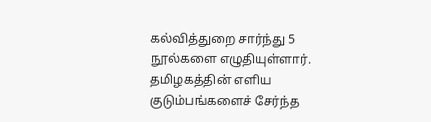கல்வித்துறை சார்ந்து 5 நூல்களை எழுதியுள்ளார். தமிழகத்தின் எளிய குடும்பங்களைச் சேர்ந்த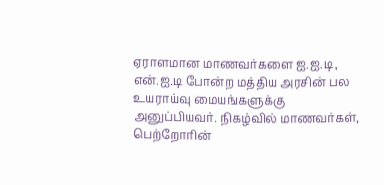ஏராளமான மாணவர்களை ஐ.ஐ.டி, என்.ஐ.டி போன்ற மத்திய அரசின் பல உயராய்வு மையங்களுக்கு அனுப்பியவர். நிகழ்வில் மாணவர்கள், பெற்றோரின்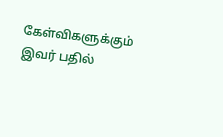கேள்விகளுக்கும் இவர் பதில்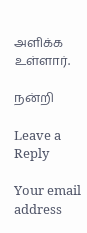அளிக்க உள்ளார்.

நன்றி

Leave a Reply

Your email address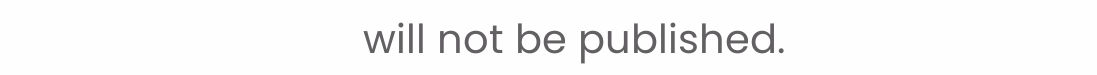will not be published.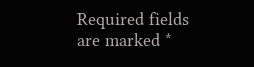Required fields are marked *